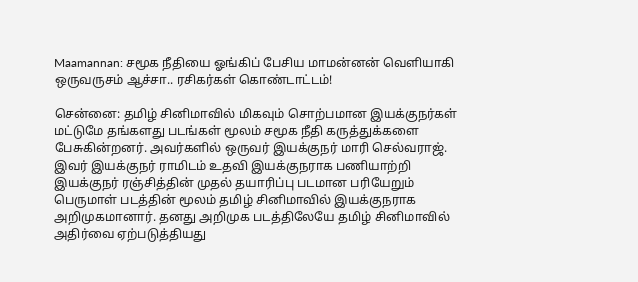Maamannan: சமூக நீதியை ஓங்கிப் பேசிய மாமன்னன் வெளியாகி ஒருவருசம் ஆச்சா.. ரசிகர்கள் கொண்டாட்டம்!

சென்னை: தமிழ் சினிமாவில் மிகவும் சொற்பமான இயக்குநர்கள் மட்டுமே தங்களது படங்கள் மூலம் சமூக நீதி கருத்துக்களை பேசுகின்றனர். அவர்களில் ஒருவர் இயக்குநர் மாரி செல்வராஜ். இவர் இயக்குநர் ராமிடம் உதவி இயக்குநராக பணியாற்றி இயக்குநர் ரஞ்சித்தின் முதல் தயாரிப்பு படமான பரியேறும் பெருமாள் படத்தின் மூலம் தமிழ் சினிமாவில் இயக்குநராக அறிமுகமானார். தனது அறிமுக படத்திலேயே தமிழ் சினிமாவில் அதிர்வை ஏற்படுத்தியது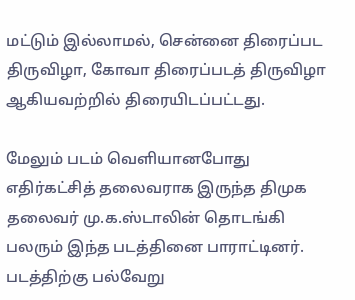மட்டும் இல்லாமல், சென்னை திரைப்பட திருவிழா, கோவா திரைப்படத் திருவிழா ஆகியவற்றில் திரையிடப்பட்டது.

மேலும் படம் வெளியானபோது எதிர்கட்சித் தலைவராக இருந்த திமுக தலைவர் மு.க.ஸ்டாலின் தொடங்கி பலரும் இந்த படத்தினை பாராட்டினர். படத்திற்கு பல்வேறு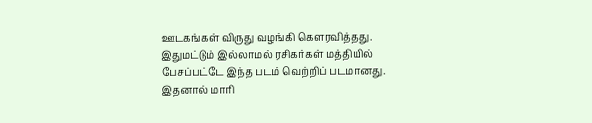ஊடகங்கள் விருது வழங்கி கௌரவித்தது. இதுமட்டும் இல்லாமல் ரசிகர்கள் மத்தியில் பேசப்பட்டே இந்த படம் வெற்றிப் படமானது. இதனால் மாரி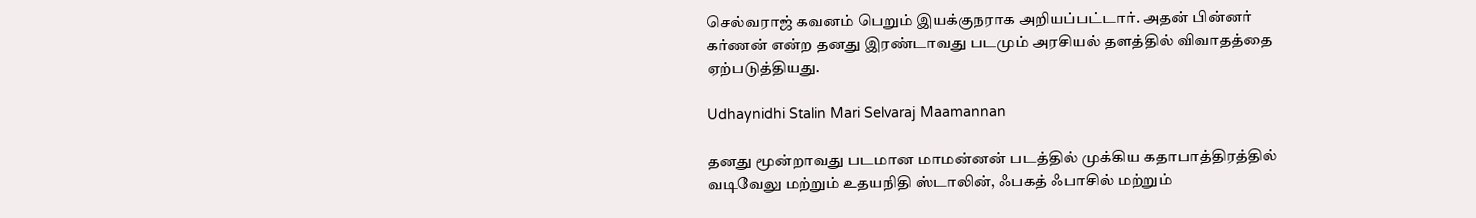செல்வராஜ் கவனம் பெறும் இயக்குநராக அறியப்பட்டார். அதன் பின்னர் கர்ணன் என்ற தனது இரண்டாவது படமும் அரசியல் தளத்தில் விவாதத்தை ஏற்படுத்தியது.

Udhaynidhi Stalin Mari Selvaraj Maamannan

தனது மூன்றாவது படமான மாமன்னன் படத்தில் முக்கிய கதாபாத்திரத்தில் வடிவேலு மற்றும் உதயநிதி ஸ்டாலின், ஃபகத் ஃபாசில் மற்றும்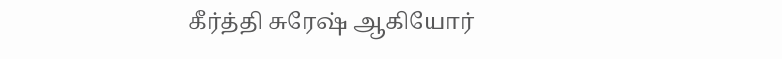கீர்த்தி சுரேஷ் ஆகியோர்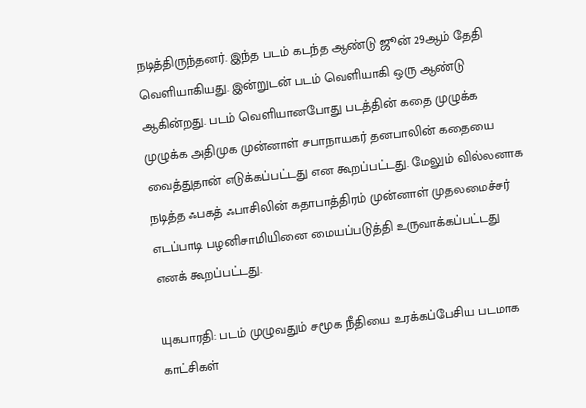நடித்திருந்தனர். இந்த படம் கடந்த ஆண்டு ஜூன் 29ஆம் தேதி வெளியாகியது. இன்றுடன் படம் வெளியாகி ஒரு ஆண்டு ஆகின்றது. படம் வெளியானபோது படத்தின் கதை முழுக்க முழுக்க அதிமுக முன்னாள் சபாநாயகர் தனபாலின் கதையை வைத்துதான் எடுக்கப்பட்டது என கூறப்பட்டது. மேலும் வில்லனாக நடித்த ஃபகத் ஃபாசிலின் கதாபாத்திரம் முன்னாள் முதலமைச்சர் எடப்பாடி பழனிசாமியினை மையப்படுத்தி உருவாக்கப்பட்டது எனக் கூறப்பட்டது.

யுகபாரதி: படம் முழுவதும் சமூக நீதியை உரக்கப்பேசிய படமாக காட்சிகள்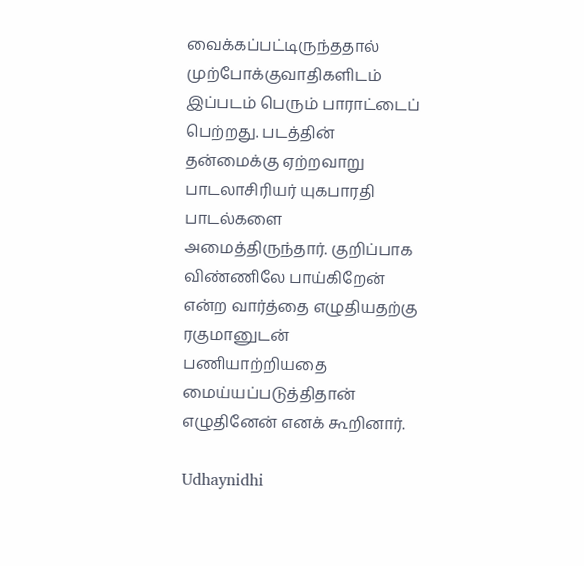வைக்கப்பட்டிருந்ததால் முற்போக்குவாதிகளிடம் இப்படம் பெரும் பாராட்டைப் பெற்றது. படத்தின் தன்மைக்கு ஏற்றவாறு பாடலாசிரியர் யுகபாரதி பாடல்களை அமைத்திருந்தார். குறிப்பாக விண்ணிலே பாய்கிறேன் என்ற வார்த்தை எழுதியதற்கு ரகுமானுடன் பணியாற்றியதை மைய்யப்படுத்திதான் எழுதினேன் எனக் கூறினார்.

Udhaynidhi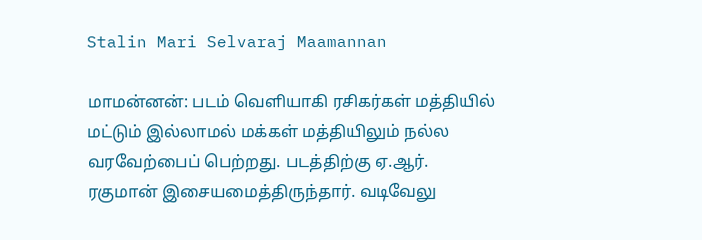Stalin Mari Selvaraj Maamannan

மாமன்னன்: படம் வெளியாகி ரசிகர்கள் மத்தியில் மட்டும் இல்லாமல் மக்கள் மத்தியிலும் நல்ல வரவேற்பைப் பெற்றது. படத்திற்கு ஏ.ஆர். ரகுமான் இசையமைத்திருந்தார். வடிவேலு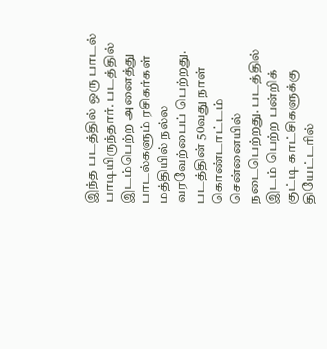இந்த படத்தில் ஒரு பாடல் பாடியிருந்தார். படத்தில் இடம்பெற்ற அனைத்து பாடல்களும் ரசிகர்கள் மத்தியில் நல்ல வரவேற்பைப் பெற்றது. படத்தின் 50வது நாள் கொண்டாட்டம் சென்னையில் நடைபெற்றது. படத்தில் இடம் பெற்ற பன்றிக் குட்டி காட்சிகளுக்கு தியேட்டரில்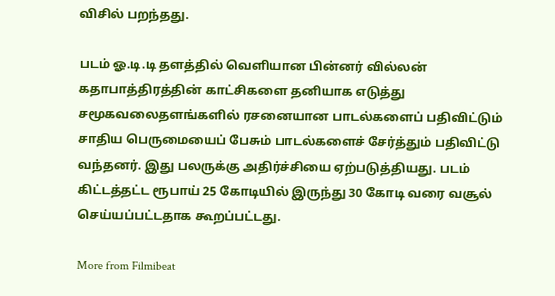விசில் பறந்தது.

படம் ஓ.டி.டி தளத்தில் வெளியான பின்னர் வில்லன் கதாபாத்திரத்தின் காட்சிகளை தனியாக எடுத்து சமூகவலைதளங்களில் ரசனையான பாடல்களைப் பதிவிட்டும் சாதிய பெருமையைப் பேசும் பாடல்களைச் சேர்த்தும் பதிவிட்டு வந்தனர். இது பலருக்கு அதிர்ச்சியை ஏற்படுத்தியது. படம் கிட்டத்தட்ட ரூபாய் 25 கோடியில் இருந்து 30 கோடி வரை வசூல் செய்யப்பட்டதாக கூறப்பட்டது.

More from Filmibeat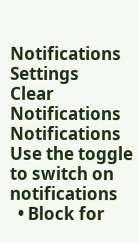Notifications
Settings
Clear Notifications
Notifications
Use the toggle to switch on notifications
  • Block for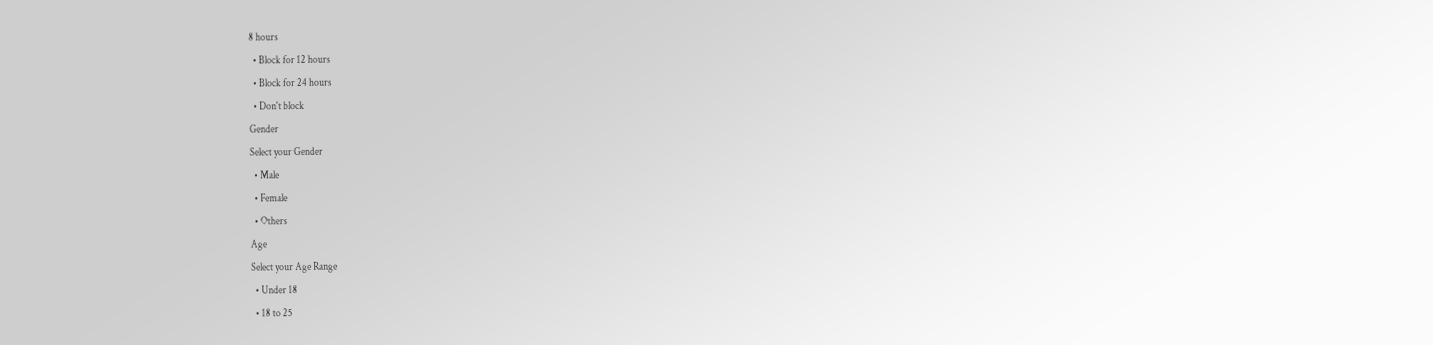8 hours
  • Block for 12 hours
  • Block for 24 hours
  • Don't block
Gender
Select your Gender
  • Male
  • Female
  • Others
Age
Select your Age Range
  • Under 18
  • 18 to 25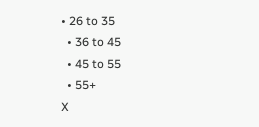• 26 to 35
  • 36 to 45
  • 45 to 55
  • 55+
X